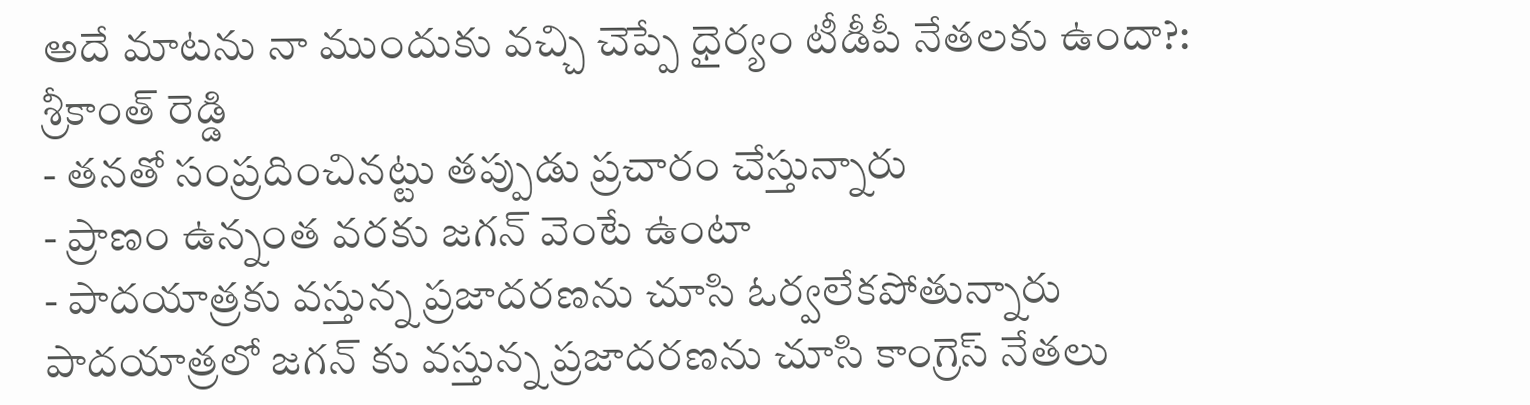అదే మాటను నా ముందుకు వచ్చి చెప్పే ధైర్యం టీడీపీ నేతలకు ఉందా?: శ్రీకాంత్ రెడ్డి
- తనతో సంప్రదించినట్టు తప్పుడు ప్రచారం చేస్తున్నారు
- ప్రాణం ఉన్నంత వరకు జగన్ వెంటే ఉంటా
- పాదయాత్రకు వస్తున్న ప్రజాదరణను చూసి ఓర్వలేకపోతున్నారు
పాదయాత్రలో జగన్ కు వస్తున్న ప్రజాదరణను చూసి కాంగ్రెస్ నేతలు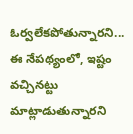ఓర్వలేకపోతున్నారని... ఈ నేపథ్యంలో, ఇష్టం వచ్చినట్టు మాట్లాడుతున్నారని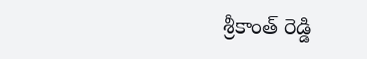శ్రీకాంత్ రెడ్డి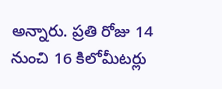అన్నారు. ప్రతి రోజు 14 నుంచి 16 కిలోమీటర్లు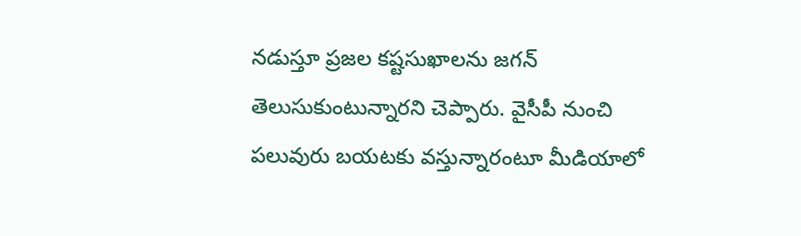నడుస్తూ ప్రజల కష్టసుఖాలను జగన్ తెలుసుకుంటున్నారని చెప్పారు. వైసీపీ నుంచి పలువురు బయటకు వస్తున్నారంటూ మీడియాలో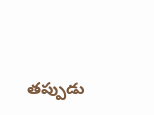తప్పుడు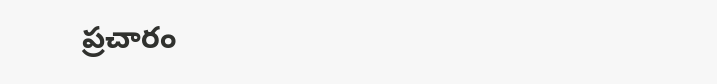ప్రచారం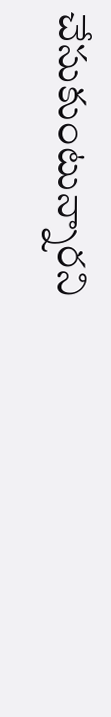చేసుకుంటున్నారని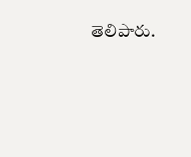తెలిపారు.